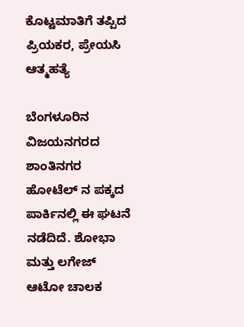ಕೊಟ್ಟಮಾತಿಗೆ ತಪ್ಪಿದ ಪ್ರಿಯಕರ, ಪ್ರೇಯಸಿ ಆತ್ಮಹತ್ಯೆ

ಬೆಂಗಳೂರಿನ ವಿಜಯನಗರದ ಶಾಂತಿನಗರ ಹೋಟೆಲ್ ನ ಪಕ್ಕದ ಪಾರ್ಕಿನಲ್ಲಿ ಈ ಘಟನೆ ನಡೆದಿದೆ. ಶೋಭಾ ಮತ್ತು ಲಗೇಜ್ ಆಟೋ ಚಾಲಕ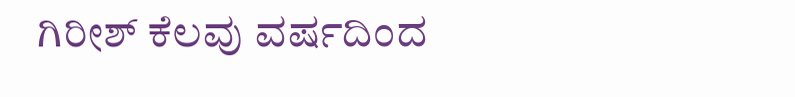ಗಿರೀಶ್ ಕೆಲವು ವರ್ಷದಿಂದ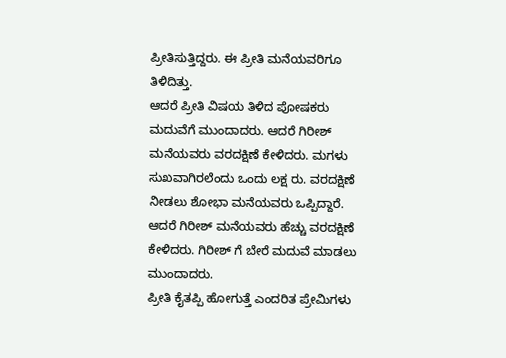ಪ್ರೀತಿಸುತ್ತಿದ್ದರು. ಈ ಪ್ರೀತಿ ಮನೆಯವರಿಗೂ ತಿಳಿದಿತ್ತು.
ಆದರೆ ಪ್ರೀತಿ ವಿಷಯ ತಿಳಿದ ಪೋಷಕರು ಮದುವೆಗೆ ಮುಂದಾದರು. ಆದರೆ ಗಿರೀಶ್ ಮನೆಯವರು ವರದಕ್ಷಿಣೆ ಕೇಳಿದರು. ಮಗಳು ಸುಖವಾಗಿರಲೆಂದು ಒಂದು ಲಕ್ಷ ರು. ವರದಕ್ಷಿಣೆ ನೀಡಲು ಶೋಭಾ ಮನೆಯವರು ಒಪ್ಪಿದ್ದಾರೆ. ಆದರೆ ಗಿರೀಶ್ ಮನೆಯವರು ಹೆಚ್ಚು ವರದಕ್ಷಿಣೆ ಕೇಳಿದರು. ಗಿರೀಶ್ ಗೆ ಬೇರೆ ಮದುವೆ ಮಾಡಲು ಮುಂದಾದರು.
ಪ್ರೀತಿ ಕೈತಪ್ಪಿ ಹೋಗುತ್ತೆ ಎಂದರಿತ ಪ್ರೇಮಿಗಳು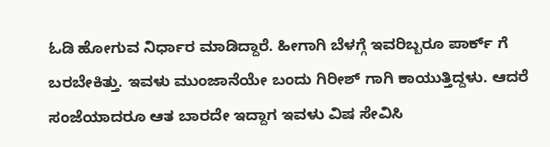ಓಡಿ ಹೋಗುವ ನಿರ್ಧಾರ ಮಾಡಿದ್ದಾರೆ. ಹೀಗಾಗಿ ಬೆಳಗ್ಗೆ ಇವರಿಬ್ಬರೂ ಪಾರ್ಕ್ ಗೆ ಬರಬೇಕಿತ್ತು. ಇವಳು ಮುಂಜಾನೆಯೇ ಬಂದು ಗಿರೀಶ್ ಗಾಗಿ ಕಾಯುತ್ತಿದ್ದಳು. ಆದರೆ ಸಂಜೆಯಾದರೂ ಆತ ಬಾರದೇ ಇದ್ದಾಗ ಇವಳು ವಿಷ ಸೇವಿಸಿ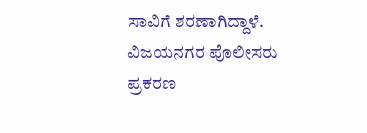ಸಾವಿಗೆ ಶರಣಾಗಿದ್ದಾಳೆ. ವಿಜಯನಗರ ಪೊಲೀಸರು ಪ್ರಕರಣ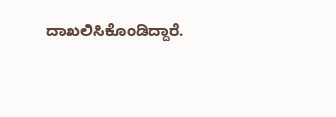ದಾಖಲಿಸಿಕೊಂಡಿದ್ದಾರೆ.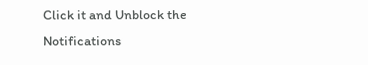Click it and Unblock the Notifications